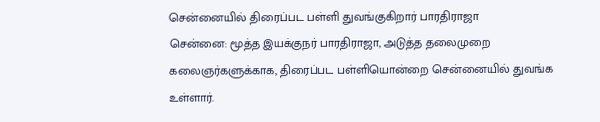சென்னையில் திரைப்பட பள்ளி துவங்குகிறார் பாரதிராஜா
சென்னை: மூத்த இயக்குநர் பாரதிராஜா, அடுத்த தலைமுறை கலைஞர்களுக்காக, திரைப்பட பள்ளியொன்றை சென்னையில் துவங்க உள்ளார்.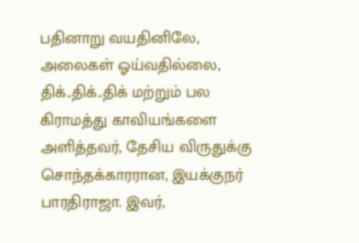பதினாறு வயதினிலே, அலைகள் ஓய்வதில்லை, திக்..திக்..திக் மற்றும் பல கிராமத்து காவியங்களை அளித்தவர், தேசிய விருதுக்கு சொந்தக்காரரான, இயக்குநர் பாரதிராஜா. இவர்,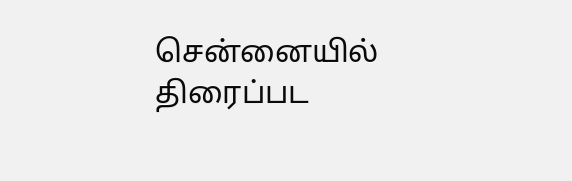சென்னையில் திரைப்பட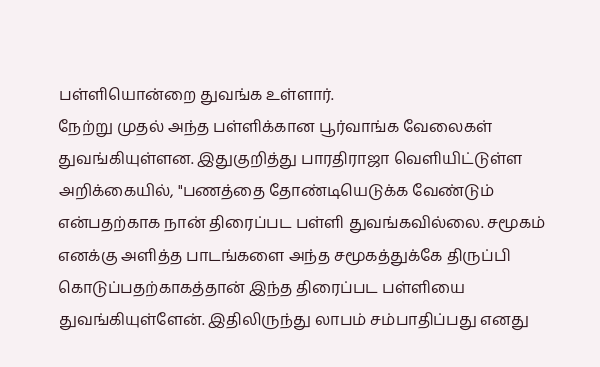பள்ளியொன்றை துவங்க உள்ளார்.
நேற்று முதல் அந்த பள்ளிக்கான பூர்வாங்க வேலைகள் துவங்கியுள்ளன. இதுகுறித்து பாரதிராஜா வெளியிட்டுள்ள அறிக்கையில், "பணத்தை தோண்டியெடுக்க வேண்டும் என்பதற்காக நான் திரைப்பட பள்ளி துவங்கவில்லை. சமூகம் எனக்கு அளித்த பாடங்களை அந்த சமூகத்துக்கே திருப்பி கொடுப்பதற்காகத்தான் இந்த திரைப்பட பள்ளியை துவங்கியுள்ளேன். இதிலிருந்து லாபம் சம்பாதிப்பது எனது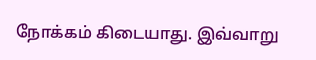நோக்கம் கிடையாது. இவ்வாறு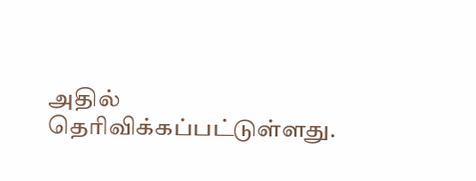அதில் தெரிவிக்கப்பட்டுள்ளது.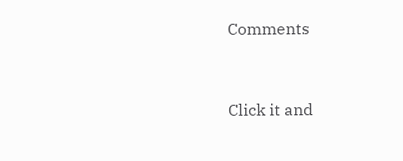Comments


Click it and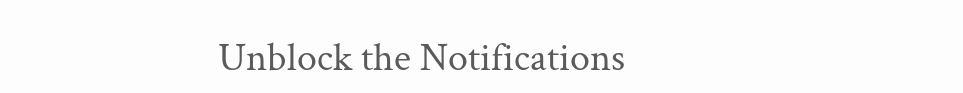Unblock the Notifications